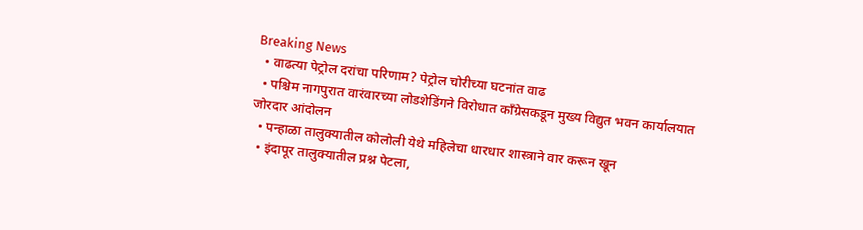Breaking News
  • वाढत्या पेट्रोल दरांचा परिणाम? पेट्रोल चोरीच्या घटनांत वाढ
  • पश्चिम नागपुरात वारंवारच्या लोडशेडिंगने विरोधात कॉंग्रेसकडून मुख्य विद्युत भवन कार्यालयात जोरदार आंदोलन
  • पन्हाळा तालुक्यातील कोलोली येथे महिलेचा धारधार शास्त्राने वार करून खून
  • इंदापूर तालुक्यातील प्रश्न पेटला,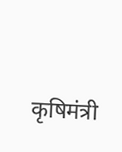कृषिमंत्री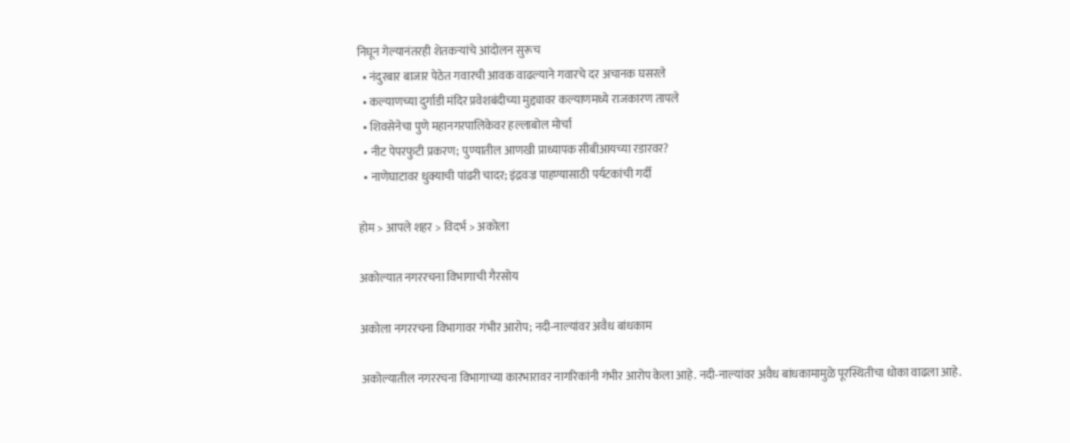निघून गेल्यानंतरही शेतकऱ्यांचे आंदोलन सुरूच
  • नंदुरबार बाजार पेठेत गवारची आवक वाढल्याने गवारचे दर अचानक घसरले
  • कल्याणच्या दुर्गाडी मंदिर प्रवेशबंदीच्या मुद्द्यावर कल्याणमध्ये राजकारण तापले
  • शिवसेनेचा पुणे महानगरपालिकेवर हल्लाबोल मोर्चा
  • नीट पेपरफुटी प्रकरण; पुण्यातील आणखी प्राध्यापक सीबीआयच्या रडारवर?
  • नाणेघाटावर धुक्याची पांढरी चादर; इंद्रवज्र पाहण्यासाठी पर्यटकांची गर्दी

होम > आपले शहर > विदर्भ > अकोला

अकोल्यात नगररचना विभागाची गैरसोय

अकोला नगररचना विभागावर गंभीर आरोप; नदी-नाल्यांवर अवैध बांधकाम

अकोल्यातील नगररचना विभागाच्या कारभारावर नागरिकांनी गंभीर आरोप केला आहे. नदी-नाल्यांवर अवैध बांधकामामुळे पूरस्थितीचा धोका वाढला आहे.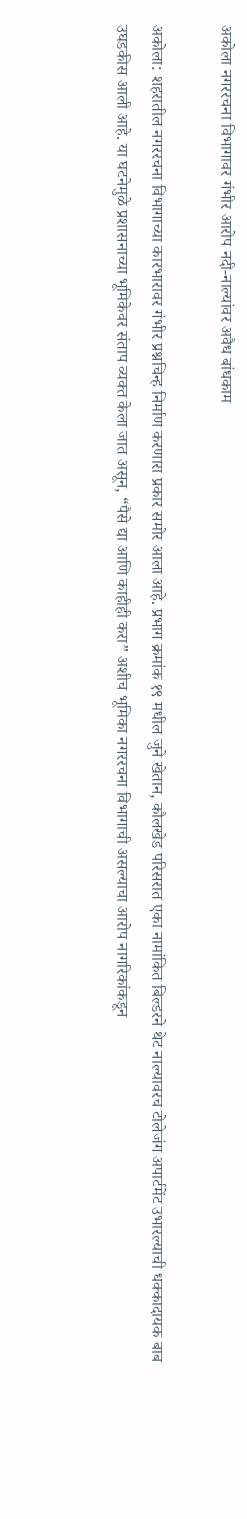अकोला नगररचना विभागावर गंभीर आरोप नदी-नाल्यांवर अवैध बांधकाम

अकोला: शहरातील नगररचना विभागाच्या कारभारावर गंभीर प्रश्नचिन्ह निर्माण करणारा प्रकार समोर आला आहे. प्रभाग क्रमांक १९ मधील जुने खेतान, कौलखेड परिसरात एका नामांकित बिल्डरने थेट नाल्यावरच टोलेजंग अपार्टमेंट उभारल्याची धक्कादायक बाब उघडकीस आली आहे. या घटनेमुळे प्रशासनाच्या भूमिकेवर संताप व्यक्त केला जात असून, “पैसे द्या आणि काहीही करा” अशीच भूमिका नगररचना विभागाची असल्याचा आरोप नागरिकांकडून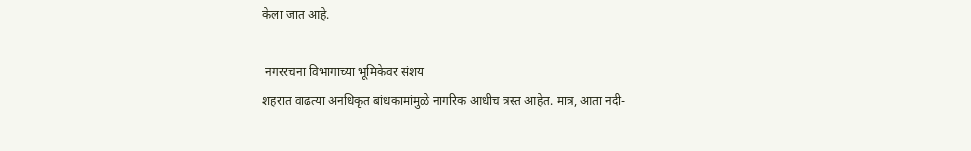केला जात आहे.

 नगररचना विभागाच्या भूमिकेवर संशय
शहरात वाढत्या अनधिकृत बांधकामांमुळे नागरिक आधीच त्रस्त आहेत. मात्र, आता नदी-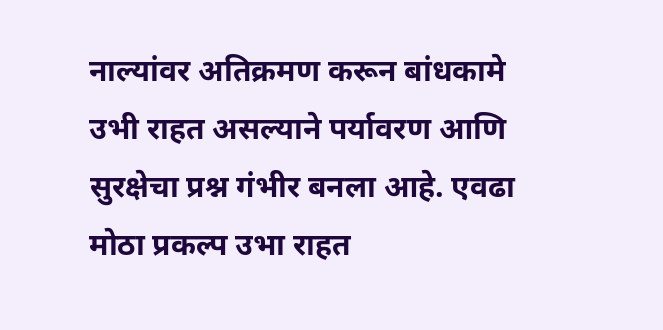नाल्यांवर अतिक्रमण करून बांधकामे उभी राहत असल्याने पर्यावरण आणि सुरक्षेचा प्रश्न गंभीर बनला आहे. एवढा मोठा प्रकल्प उभा राहत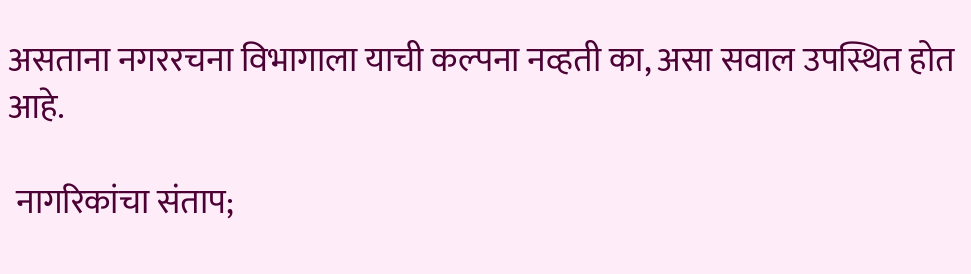असताना नगररचना विभागाला याची कल्पना नव्हती का, असा सवाल उपस्थित होत आहे.

 नागरिकांचा संताप;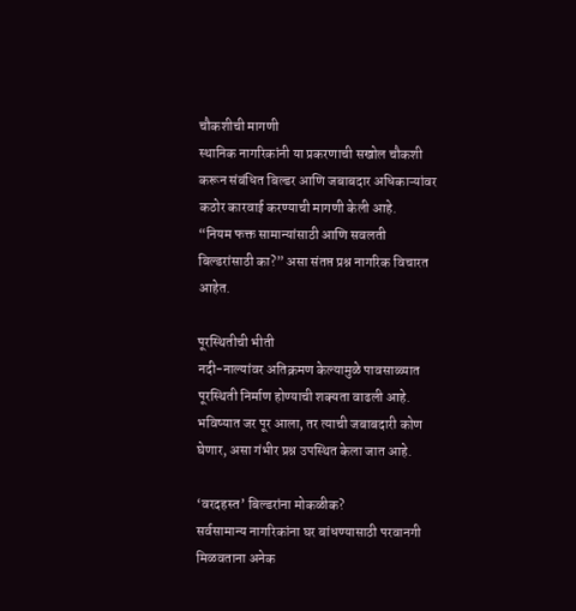चौकशीची मागणी
स्थानिक नागरिकांनी या प्रकरणाची सखोल चौकशी करून संबंधित बिल्डर आणि जबाबदार अधिकाऱ्यांवर कठोर कारवाई करण्याची मागणी केली आहे.
“नियम फक्त सामान्यांसाठी आणि सवलती बिल्डरांसाठी का?” असा संतप्त प्रश्न नागरिक विचारत आहेत.

पूरस्थितीची भीती
नदी-नाल्यांवर अतिक्रमण केल्यामुळे पावसाळ्यात पूरस्थिती निर्माण होण्याची शक्यता वाढली आहे. भविष्यात जर पूर आला, तर त्याची जबाबदारी कोण घेणार, असा गंभीर प्रश्न उपस्थित केला जात आहे.

‘वरदहस्त’ बिल्डरांना मोकळीक?
सर्वसामान्य नागरिकांना घर बांधण्यासाठी परवानगी मिळवताना अनेक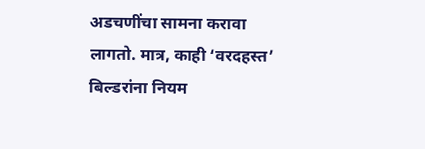अडचणींचा सामना करावा लागतो. मात्र, काही ‘वरदहस्त’ बिल्डरांना नियम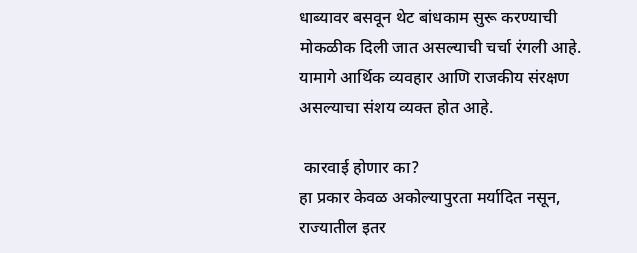धाब्यावर बसवून थेट बांधकाम सुरू करण्याची मोकळीक दिली जात असल्याची चर्चा रंगली आहे. यामागे आर्थिक व्यवहार आणि राजकीय संरक्षण असल्याचा संशय व्यक्त होत आहे.

 कारवाई होणार का?
हा प्रकार केवळ अकोल्यापुरता मर्यादित नसून, राज्यातील इतर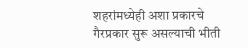शहरांमध्येही अशा प्रकारचे गैरप्रकार सुरू असल्याची भीती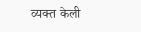व्यक्त केली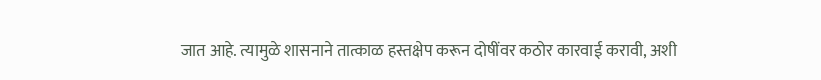जात आहे. त्यामुळे शासनाने तात्काळ हस्तक्षेप करून दोषींवर कठोर कारवाई करावी, अशी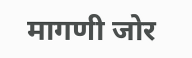मागणी जोर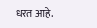धरत आहे.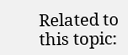Related to this topic: